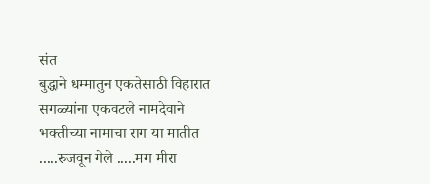संत
बुद्धाने धम्मातुन एकतेसाठी विहारात सगळ्यांना एकवटले नामदेवाने भक्तीच्या नामाचा राग या मातीत .....रुजवून गेले .....मग मीरा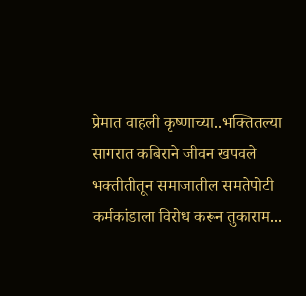प्रेमात वाहली कृष्णाच्या..भक्तितल्या सागरात कबिराने जीवन खपवले भक्तीतीतून समाजातील समतेपोटी कर्मकांडाला विरोध करून तुकाराम...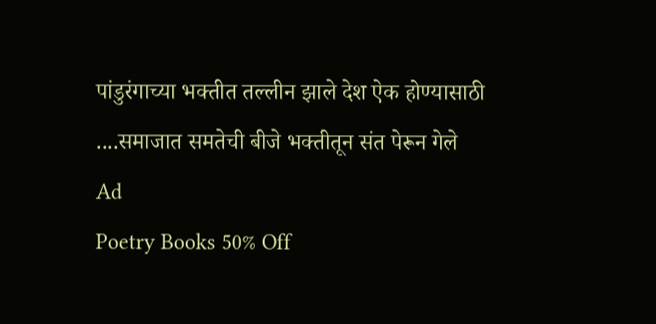पांडुरंगाच्या भक्तीत तल्लीन झाले देश ऐक होण्यासाठी ....समाजात समतेची बीजे भक्तीतून संत पेरून गेले
Ad
Poetry Books 50% Off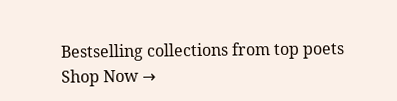Bestselling collections from top poets
Shop Now →